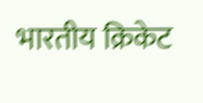भारतीय क्रिकेट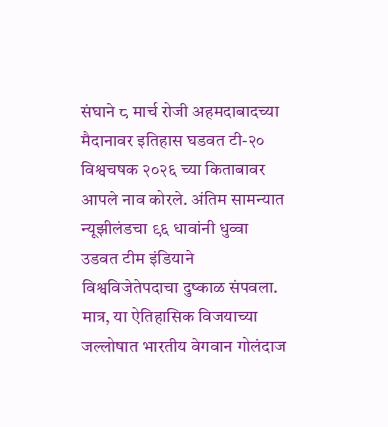संघाने ८ मार्च रोजी अहमदाबादच्या मैदानावर इतिहास घडवत टी-२० विश्वचषक २०२६ च्या किताबावर आपले नाव कोरले. अंतिम सामन्यात न्यूझीलंडचा ९६ धावांनी धुव्वा उडवत टीम इंडियाने विश्वविजेतेपदाचा दुष्काळ संपवला. मात्र, या ऐतिहासिक विजयाच्या जल्लोषात भारतीय वेगवान गोलंदाज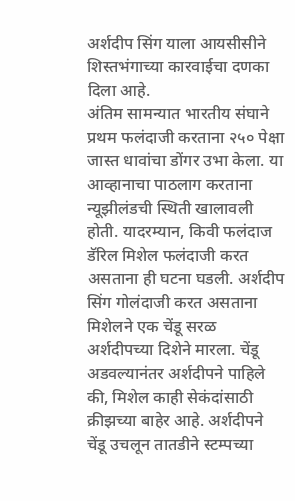अर्शदीप सिंग याला आयसीसीने शिस्तभंगाच्या कारवाईचा दणका दिला आहे.
अंतिम सामन्यात भारतीय संघाने प्रथम फलंदाजी करताना २५० पेक्षा जास्त धावांचा डोंगर उभा केला. या आव्हानाचा पाठलाग करताना न्यूझीलंडची स्थिती खालावली होती. यादरम्यान, किवी फलंदाज डॅरिल मिशेल फलंदाजी करत असताना ही घटना घडली. अर्शदीप सिंग गोलंदाजी करत असताना मिशेलने एक चेंडू सरळ अर्शदीपच्या दिशेने मारला. चेंडू अडवल्यानंतर अर्शदीपने पाहिले की, मिशेल काही सेकंदांसाठी क्रीझच्या बाहेर आहे. अर्शदीपने चेंडू उचलून तातडीने स्टम्पच्या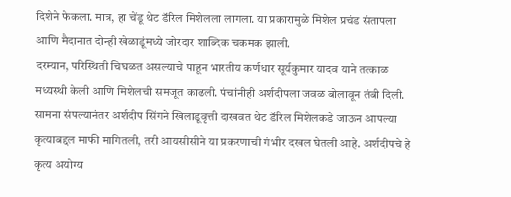दिशेने फेकला. मात्र, हा चेंडू थेट डॅरिल मिशेलला लागला. या प्रकारामुळे मिशेल प्रचंड संतापला आणि मैदानात दोन्ही खेळाडूंमध्ये जोरदार शाब्दिक चकमक झाली.
दरम्यान, परिस्थिती चिघळत असल्याचे पाहून भारतीय कर्णधार सूर्यकुमार यादव याने तत्काळ मध्यस्थी केली आणि मिशेलची समजूत काढली. पंचांनीही अर्शदीपला जवळ बोलावून तंबी दिली. सामना संपल्यानंतर अर्शदीप सिंगने खिलाडूवृत्ती दाखवत थेट डॅरिल मिशेलकडे जाऊन आपल्या कृत्याबद्दल माफी मागितली, तरी आयसीसीने या प्रकरणाची गंभीर दखल घेतली आहे. अर्शदीपचे हे कृत्य अयोग्य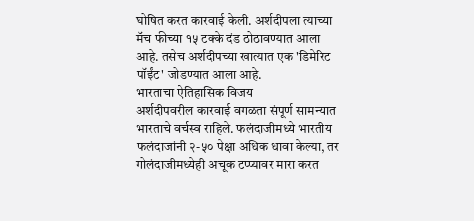घोषित करत कारवाई केली. अर्शदीपला त्याच्या मॅच फीच्या १५ टक्के दंड ठोठावण्यात आला आहे. तसेच अर्शदीपच्या खात्यात एक 'डिमेरिट पॉईंट' जोडण्यात आला आहे.
भारताचा ऐतिहासिक विजय
अर्शदीपवरील कारवाई वगळता संपूर्ण सामन्यात भारताचे वर्चस्व राहिले. फलंदाजीमध्ये भारतीय फलंदाजांनी २-५० पेक्षा अधिक धावा केल्या, तर गोलंदाजीमध्येही अचूक टप्प्यावर मारा करत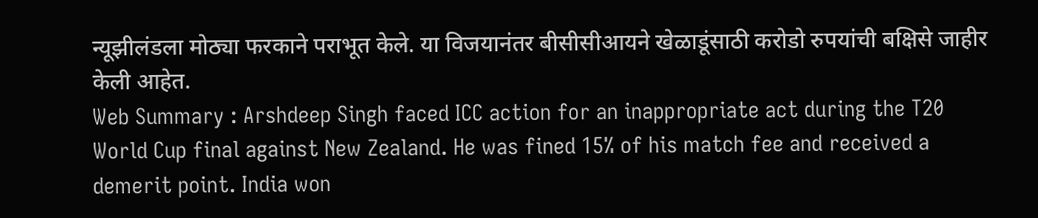न्यूझीलंडला मोठ्या फरकाने पराभूत केले. या विजयानंतर बीसीसीआयने खेळाडूंसाठी करोडो रुपयांची बक्षिसे जाहीर केली आहेत.
Web Summary : Arshdeep Singh faced ICC action for an inappropriate act during the T20 World Cup final against New Zealand. He was fined 15% of his match fee and received a demerit point. India won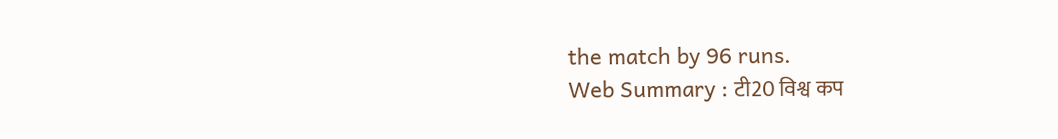the match by 96 runs.
Web Summary : टी20 विश्व कप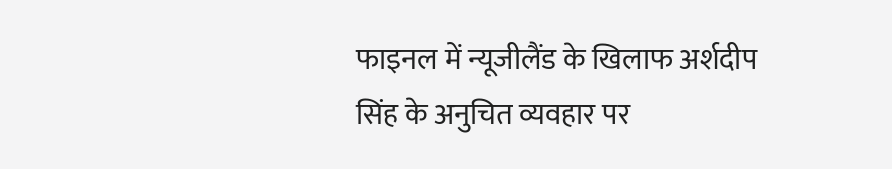फाइनल में न्यूजीलैंड के खिलाफ अर्शदीप सिंह के अनुचित व्यवहार पर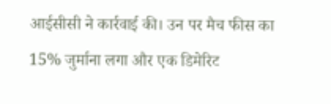आईसीसी ने कार्रवाई की। उन पर मैच फीस का 15% जुर्माना लगा और एक डिमेरिट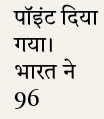पॉइंट दिया गया। भारत ने 96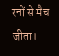रनों से मैच जीता।